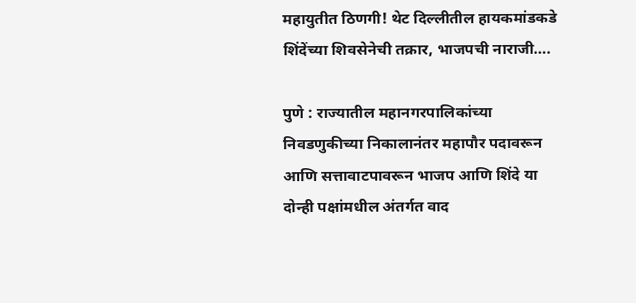महायुतीत ठिणगी! थेट दिल्लीतील हायकमांडकडे शिंदेंच्या शिवसेनेची तक्रार, भाजपची नाराजी….

पुणे : राज्यातील महानगरपालिकांच्या निवडणुकीच्या निकालानंतर महापौर पदावरून आणि सत्तावाटपावरून भाजप आणि शिंदे या दोन्ही पक्षांमधील अंतर्गत वाद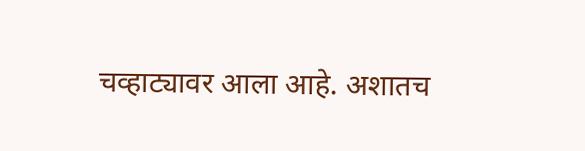चव्हाट्यावर आला आहे. अशातच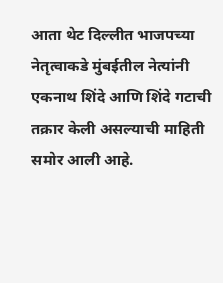आता थेट दिल्लीत भाजपच्या नेतृत्वाकडे मुंबईतील नेत्यांनी एकनाथ शिंदे आणि शिंदे गटाची तक्रार केली असल्याची माहिती समोर आली आहे.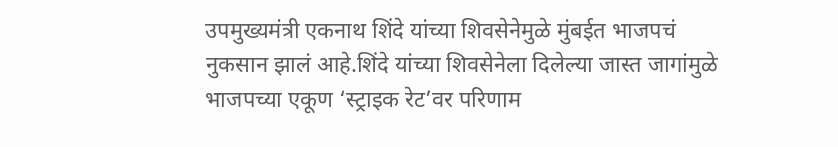उपमुख्यमंत्री एकनाथ शिंदे यांच्या शिवसेनेमुळे मुंबईत भाजपचं नुकसान झालं आहे.शिंदे यांच्या शिवसेनेला दिलेल्या जास्त जागांमुळे भाजपच्या एकूण ‘स्ट्राइक रेट’वर परिणाम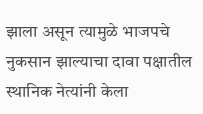झाला असून त्यामुळे भाजपचे नुकसान झाल्याचा दावा पक्षातील स्थानिक नेत्यांनी केला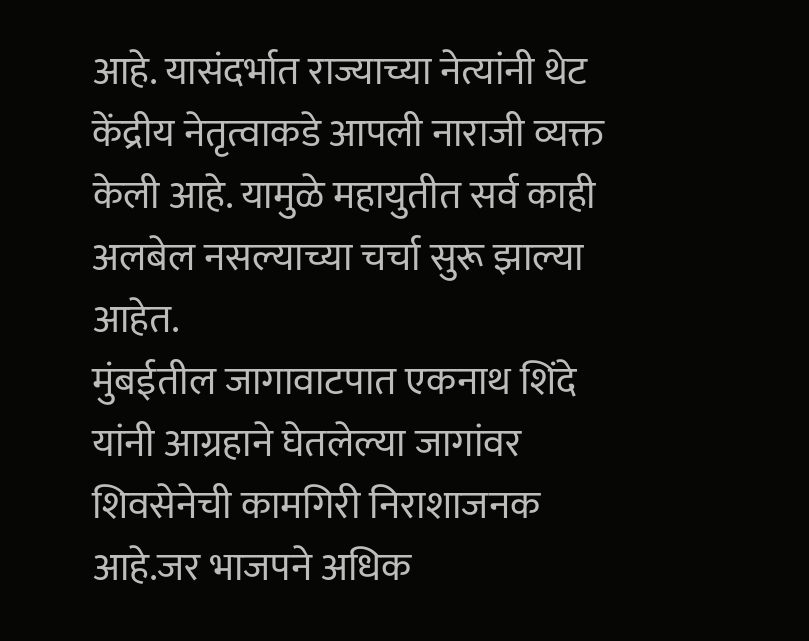आहे. यासंदर्भात राज्याच्या नेत्यांनी थेट केंद्रीय नेतृत्वाकडे आपली नाराजी व्यक्त केली आहे. यामुळे महायुतीत सर्व काही अलबेल नसल्याच्या चर्चा सुरू झाल्या आहेत.
मुंबईतील जागावाटपात एकनाथ शिंदे यांनी आग्रहाने घेतलेल्या जागांवर शिवसेनेची कामगिरी निराशाजनक आहे.जर भाजपने अधिक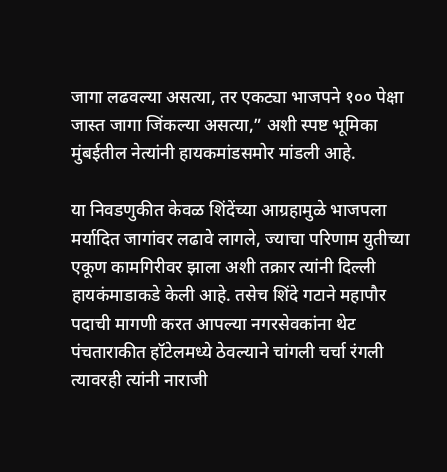जागा लढवल्या असत्या, तर एकट्या भाजपने १०० पेक्षा जास्त जागा जिंकल्या असत्या,” अशी स्पष्ट भूमिका मुंबईतील नेत्यांनी हायकमांडसमोर मांडली आहे.

या निवडणुकीत केवळ शिंदेंच्या आग्रहामुळे भाजपला मर्यादित जागांवर लढावे लागले, ज्याचा परिणाम युतीच्या एकूण कामगिरीवर झाला अशी तक्रार त्यांनी दिल्ली हायकंमाडाकडे केली आहे. तसेच शिंदे गटाने महापौर पदाची मागणी करत आपल्या नगरसेवकांना थेट पंचताराकीत हॉटेलमध्ये ठेवल्याने चांगली चर्चा रंगली त्यावरही त्यांनी नाराजी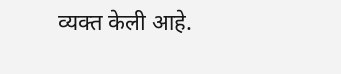व्यक्त केली आहे.